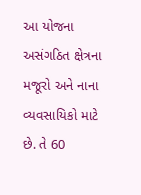આ યોજના અસંગઠિત ક્ષેત્રના મજૂરો અને નાના વ્યવસાયિકો માટે છે. તે 60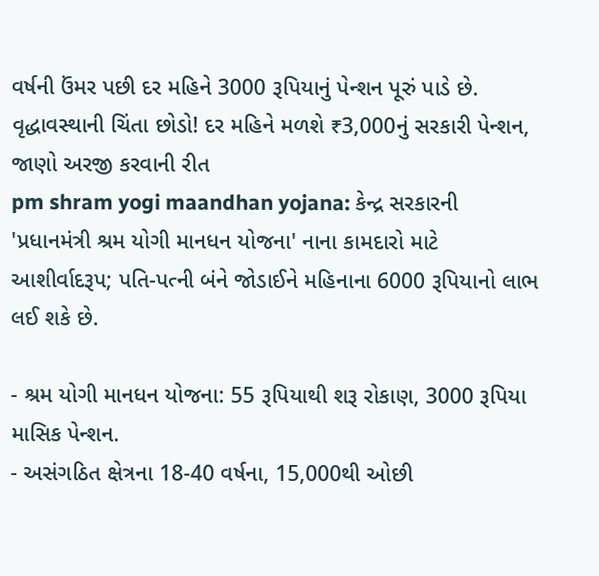વર્ષની ઉંમર પછી દર મહિને 3000 રૂપિયાનું પેન્શન પૂરું પાડે છે.
વૃદ્ધાવસ્થાની ચિંતા છોડો! દર મહિને મળશે ₹3,000નું સરકારી પેન્શન, જાણો અરજી કરવાની રીત
pm shram yogi maandhan yojana: કેન્દ્ર સરકારની 'પ્રધાનમંત્રી શ્રમ યોગી માનધન યોજના' નાના કામદારો માટે આશીર્વાદરૂપ; પતિ-પત્ની બંને જોડાઈને મહિનાના 6000 રૂપિયાનો લાભ લઈ શકે છે.

- શ્રમ યોગી માનધન યોજના: 55 રૂપિયાથી શરૂ રોકાણ, 3000 રૂપિયા માસિક પેન્શન.
- અસંગઠિત ક્ષેત્રના 18-40 વર્ષના, 15,000થી ઓછી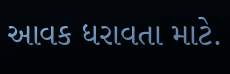આવક ધરાવતા માટે.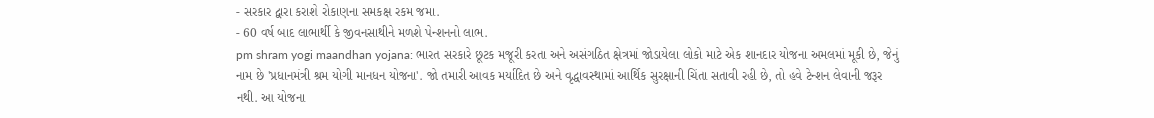- સરકાર દ્વારા કરાશે રોકાણના સમકક્ષ રકમ જમા.
- 60 વર્ષ બાદ લાભાર્થી કે જીવનસાથીને મળશે પેન્શનનો લાભ.
pm shram yogi maandhan yojana: ભારત સરકારે છૂટક મજૂરી કરતા અને અસંગઠિત ક્ષેત્રમાં જોડાયેલા લોકો માટે એક શાનદાર યોજના અમલમાં મૂકી છે, જેનું નામ છે 'પ્રધાનમંત્રી શ્રમ યોગી માનધન યોજના'. જો તમારી આવક મર્યાદિત છે અને વૃદ્ધાવસ્થામાં આર્થિક સુરક્ષાની ચિંતા સતાવી રહી છે, તો હવે ટેન્શન લેવાની જરૂર નથી. આ યોજના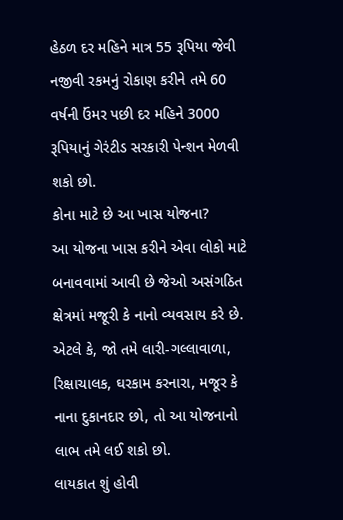હેઠળ દર મહિને માત્ર 55 રૂપિયા જેવી નજીવી રકમનું રોકાણ કરીને તમે 60 વર્ષની ઉંમર પછી દર મહિને 3000 રૂપિયાનું ગેરંટીડ સરકારી પેન્શન મેળવી શકો છો.
કોના માટે છે આ ખાસ યોજના?
આ યોજના ખાસ કરીને એવા લોકો માટે બનાવવામાં આવી છે જેઓ અસંગઠિત ક્ષેત્રમાં મજૂરી કે નાનો વ્યવસાય કરે છે. એટલે કે, જો તમે લારી-ગલ્લાવાળા, રિક્ષાચાલક, ઘરકામ કરનારા, મજૂર કે નાના દુકાનદાર છો, તો આ યોજનાનો લાભ તમે લઈ શકો છો.
લાયકાત શું હોવી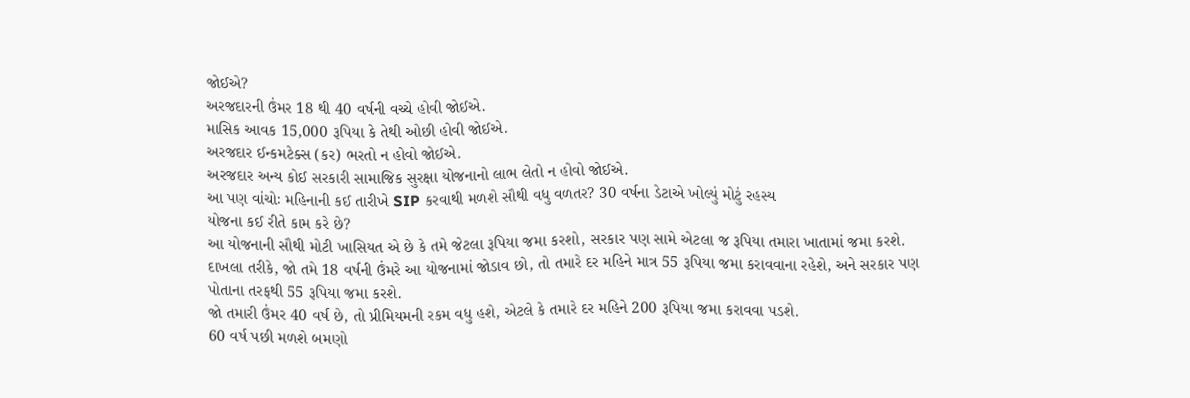જોઈએ?
અરજદારની ઉંમર 18 થી 40 વર્ષની વચ્ચે હોવી જોઈએ.
માસિક આવક 15,000 રૂપિયા કે તેથી ઓછી હોવી જોઈએ.
અરજદાર ઈન્કમટેક્સ (કર) ભરતો ન હોવો જોઈએ.
અરજદાર અન્ય કોઈ સરકારી સામાજિક સુરક્ષા યોજનાનો લાભ લેતો ન હોવો જોઈએ.
આ પણ વાંચોઃ મહિનાની કઈ તારીખે SIP કરવાથી મળશે સૌથી વધુ વળતર? 30 વર્ષના ડેટાએ ખોલ્યું મોટું રહસ્ય
યોજના કઈ રીતે કામ કરે છે?
આ યોજનાની સૌથી મોટી ખાસિયત એ છે કે તમે જેટલા રૂપિયા જમા કરશો, સરકાર પણ સામે એટલા જ રૂપિયા તમારા ખાતામાં જમા કરશે.
દાખલા તરીકે, જો તમે 18 વર્ષની ઉંમરે આ યોજનામાં જોડાવ છો, તો તમારે દર મહિને માત્ર 55 રૂપિયા જમા કરાવવાના રહેશે, અને સરકાર પણ પોતાના તરફથી 55 રૂપિયા જમા કરશે.
જો તમારી ઉંમર 40 વર્ષ છે, તો પ્રીમિયમની રકમ વધુ હશે, એટલે કે તમારે દર મહિને 200 રૂપિયા જમા કરાવવા પડશે.
60 વર્ષ પછી મળશે બમણો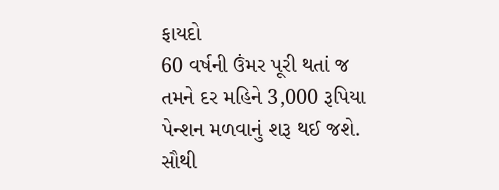ફાયદો
60 વર્ષની ઉંમર પૂરી થતાં જ તમને દર મહિને 3,000 રૂપિયા પેન્શન મળવાનું શરૂ થઈ જશે. સૌથી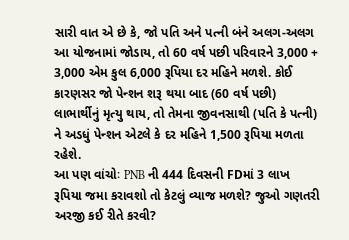સારી વાત એ છે કે, જો પતિ અને પત્ની બંને અલગ-અલગ આ યોજનામાં જોડાય, તો 60 વર્ષ પછી પરિવારને 3,000 + 3,000 એમ કુલ 6,000 રૂપિયા દર મહિને મળશે. કોઈ કારણસર જો પેન્શન શરૂ થયા બાદ (60 વર્ષ પછી) લાભાર્થીનું મૃત્યુ થાય, તો તેમના જીવનસાથી (પતિ કે પત્ની) ને અડધું પેન્શન એટલે કે દર મહિને 1,500 રૂપિયા મળતા રહેશે.
આ પણ વાંચોઃ PNB ની 444 દિવસની FDમાં 3 લાખ રૂપિયા જમા કરાવશો તો કેટલું વ્યાજ મળશે? જુઓ ગણતરી
અરજી કઈ રીતે કરવી?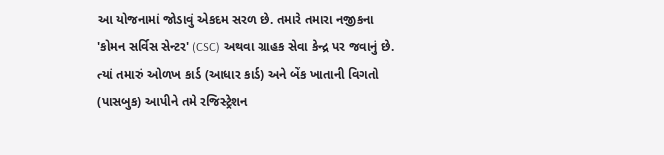આ યોજનામાં જોડાવું એકદમ સરળ છે. તમારે તમારા નજીકના 'કોમન સર્વિસ સેન્ટર' (CSC) અથવા ગ્રાહક સેવા કેન્દ્ર પર જવાનું છે. ત્યાં તમારું ઓળખ કાર્ડ (આધાર કાર્ડ) અને બેંક ખાતાની વિગતો (પાસબુક) આપીને તમે રજિસ્ટ્રેશન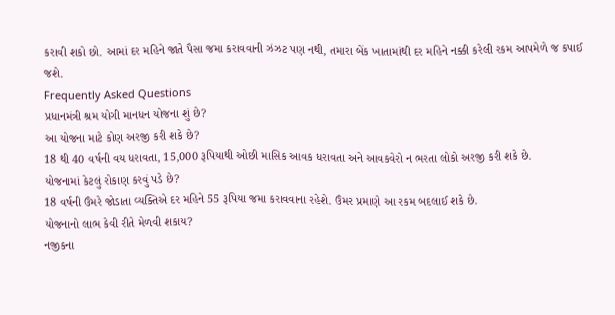કરાવી શકો છો. આમાં દર મહિને જાતે પૈસા જમા કરાવવાની ઝંઝટ પણ નથી, તમારા બેંક ખાતામાંથી દર મહિને નક્કી કરેલી રકમ આપમેળે જ કપાઈ જશે.
Frequently Asked Questions
પ્રધાનમંત્રી શ્રમ યોગી માનધન યોજના શું છે?
આ યોજના માટે કોણ અરજી કરી શકે છે?
18 થી 40 વર્ષની વય ધરાવતા, 15,000 રૂપિયાથી ઓછી માસિક આવક ધરાવતા અને આવકવેરો ન ભરતા લોકો અરજી કરી શકે છે.
યોજનામાં કેટલું રોકાણ કરવું પડે છે?
18 વર્ષની ઉંમરે જોડાતા વ્યક્તિએ દર મહિને 55 રૂપિયા જમા કરાવવાના રહેશે. ઉંમર પ્રમાણે આ રકમ બદલાઈ શકે છે.
યોજનાનો લાભ કેવી રીતે મેળવી શકાય?
નજીકના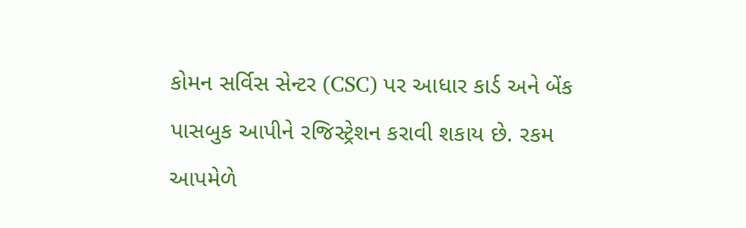કોમન સર્વિસ સેન્ટર (CSC) પર આધાર કાર્ડ અને બેંક પાસબુક આપીને રજિસ્ટ્રેશન કરાવી શકાય છે. રકમ આપમેળે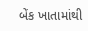બેંક ખાતામાંથી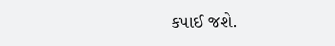કપાઈ જશે.